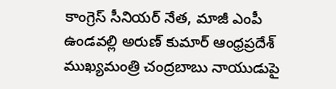కాంగ్రెస్ సీనియర్ నేత, మాజీ ఎంపీ ఉండవల్లి అరుణ్ కుమార్ ఆంధ్రప్రదేశ్ ముఖ్యమంత్రి చంద్రబాబు నాయుడుపై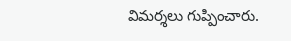విమర్శలు గుప్పించారు.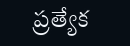ప్రత్యేక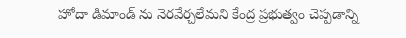హోదా డిమాండ్ ను నెరవేర్చలేమని కేంద్ర ప్రభుత్వం చెప్పడాన్ని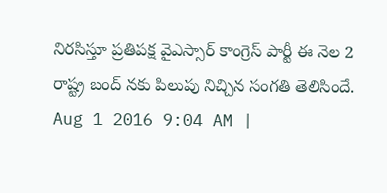నిరసిస్తూ ప్రతిపక్ష వైఎస్సార్ కాంగ్రెస్ పార్టీ ఈ నెల 2 రాష్ట్ర బంద్ నకు పిలుపు నిచ్చిన సంగతి తెలిసిందే.
Aug 1 2016 9:04 AM |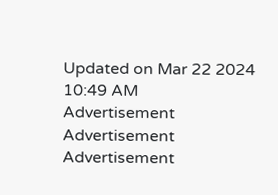Updated on Mar 22 2024 10:49 AM
Advertisement
Advertisement
Advertisement